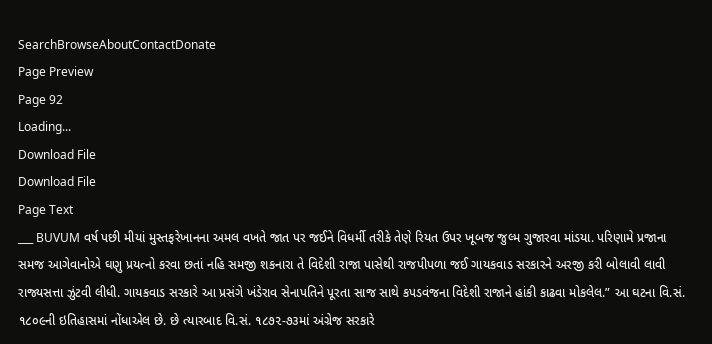SearchBrowseAboutContactDonate
Page Preview
Page 92
Loading...
Download File
Download File
Page Text
___ BUVUM વર્ષ પછી મીયાં મુસ્તફરેખાનના અમલ વખતે જાત પર જઈને વિધર્મી તરીકે તેણે રિયત ઉપર ખૂબજ જુલ્મ ગુજારવા માંડયા. પરિણામે પ્રજાના સમજ આગેવાનોએ ઘણુ પ્રયત્નો કરવા છતાં નહિ સમજી શકનારા તે વિદેશી રાજા પાસેથી રાજપીપળા જઈ ગાયકવાડ સરકારને અરજી કરી બોલાવી લાવી રાજ્યસત્તા ઝુંટવી લીધી. ગાયકવાડ સરકારે આ પ્રસંગે ખંડેરાવ સેનાપતિને પૂરતા સાજ સાથે કપડવંજના વિદેશી રાજાને હાંકી કાઢવા મોકલેલ.” આ ઘટના વિ.સં. ૧૮૦૯ની ઇતિહાસમાં નોંધાએલ છે. છે ત્યારબાદ વિ.સં. ૧૮૭૨-૭૩માં અંગ્રેજ સરકારે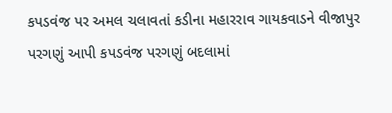કપડવંજ પર અમલ ચલાવતાં કડીના મહારરાવ ગાયકવાડને વીજાપુર પરગણું આપી કપડવંજ પરગણું બદલામાં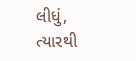લીધું, ત્યારથી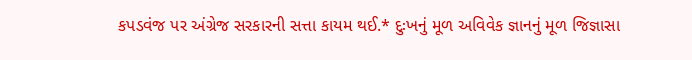કપડવંજ પર અંગ્રેજ સરકારની સત્તા કાયમ થઈ.* દુઃખનું મૂળ અવિવેક જ્ઞાનનું મૂળ જિજ્ઞાસા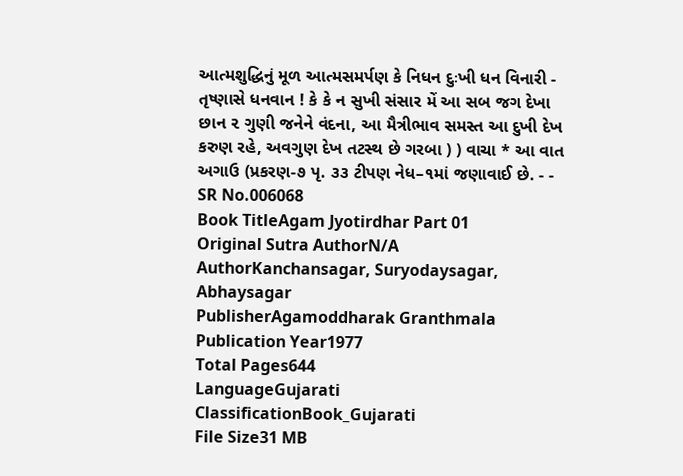આત્મશુદ્ધિનું મૂળ આત્મસમર્પણ કે નિધન દુઃખી ધન વિનારી - તૃષ્ણાસે ધનવાન ! કે કે ન સુખી સંસાર મેં આ સબ જગ દેખા છાન ૨ ગુણી જનેને વંદના, આ મૈત્રીભાવ સમસ્ત આ દુખી દેખ કરુણ રહે, અવગુણ દેખ તટસ્થ છે ગરબા ) ) વાચા * આ વાત અગાઉ (પ્રકરણ-૭ પૃ. ૩૩ ટીપણ નેધ–૧માં જણાવાઈ છે. - -
SR No.006068
Book TitleAgam Jyotirdhar Part 01
Original Sutra AuthorN/A
AuthorKanchansagar, Suryodaysagar, Abhaysagar
PublisherAgamoddharak Granthmala
Publication Year1977
Total Pages644
LanguageGujarati
ClassificationBook_Gujarati
File Size31 MB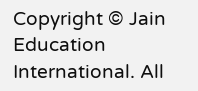Copyright © Jain Education International. All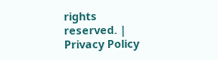rights reserved. | Privacy Policy